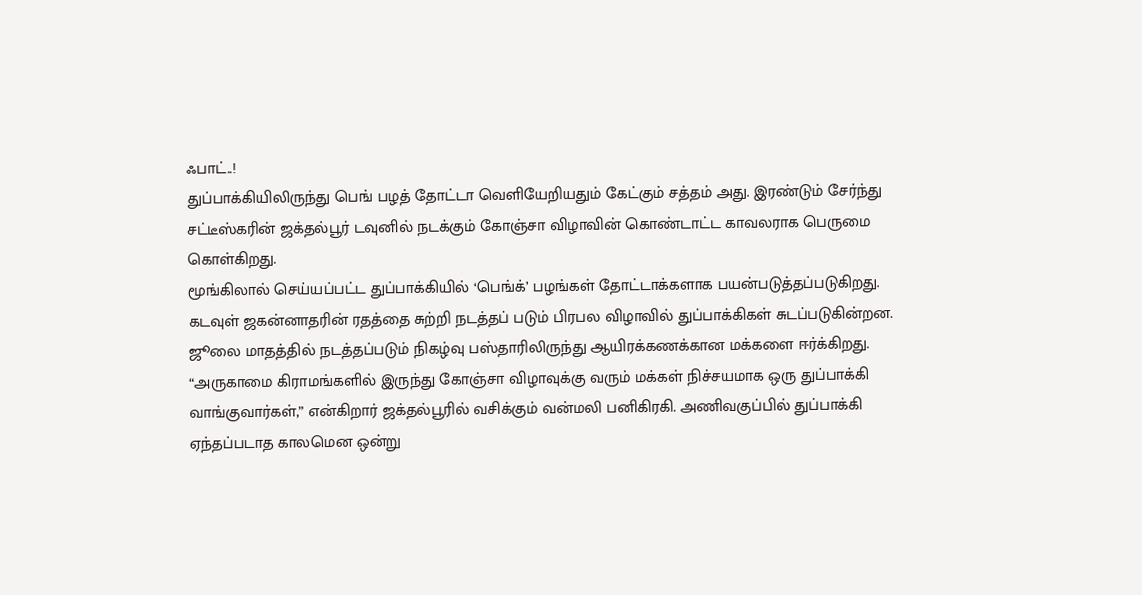ஃபாட்..!
துப்பாக்கியிலிருந்து பெங் பழத் தோட்டா வெளியேறியதும் கேட்கும் சத்தம் அது. இரண்டும் சேர்ந்து சட்டீஸ்கரின் ஜக்தல்பூர் டவுனில் நடக்கும் கோஞ்சா விழாவின் கொண்டாட்ட காவலராக பெருமை கொள்கிறது.
மூங்கிலால் செய்யப்பட்ட துப்பாக்கியில் ‘பெங்க்’ பழங்கள் தோட்டாக்களாக பயன்படுத்தப்படுகிறது. கடவுள் ஜகன்னாதரின் ரதத்தை சுற்றி நடத்தப் படும் பிரபல விழாவில் துப்பாக்கிகள் சுடப்படுகின்றன. ஜூலை மாதத்தில் நடத்தப்படும் நிகழ்வு பஸ்தாரிலிருந்து ஆயிரக்கணக்கான மக்களை ஈர்க்கிறது.
“அருகாமை கிராமங்களில் இருந்து கோஞ்சா விழாவுக்கு வரும் மக்கள் நிச்சயமாக ஒரு துப்பாக்கி வாங்குவார்கள்,” என்கிறார் ஜக்தல்பூரில் வசிக்கும் வன்மலி பனிகிரகி. அணிவகுப்பில் துப்பாக்கி ஏந்தப்படாத காலமென ஒன்று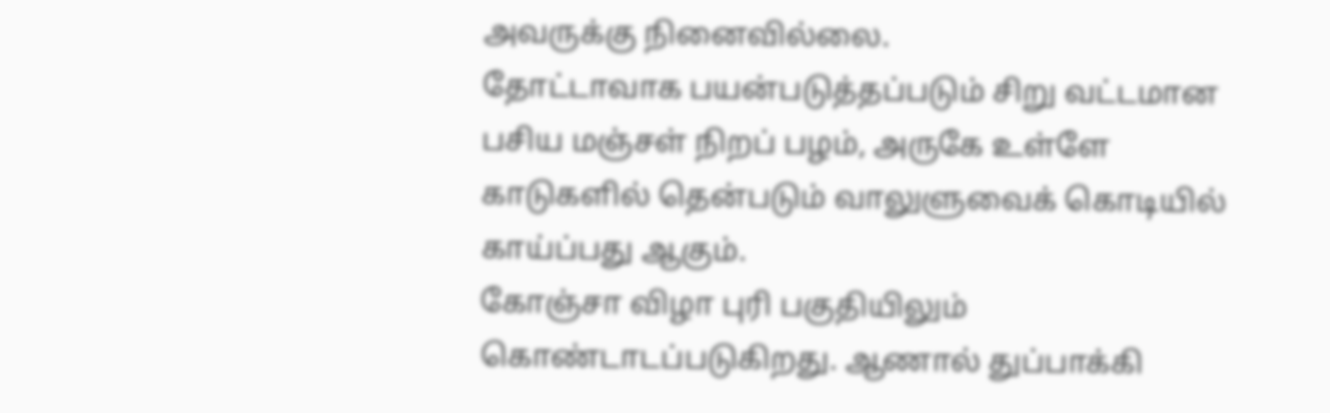அவருக்கு நினைவில்லை.
தோட்டாவாக பயன்படுத்தப்படும் சிறு வட்டமான பசிய மஞ்சள் நிறப் பழம், அருகே உள்ளே காடுகளில் தென்படும் வாலுளுவைக் கொடியில் காய்ப்பது ஆகும்.
கோஞ்சா விழா புரி பகுதியிலும் கொண்டாடப்படுகிறது. ஆணால் துப்பாக்கி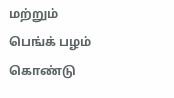மற்றும் பெங்க் பழம் கொண்டு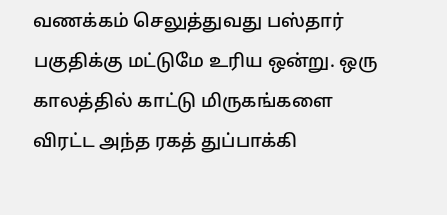வணக்கம் செலுத்துவது பஸ்தார் பகுதிக்கு மட்டுமே உரிய ஒன்று. ஒரு காலத்தில் காட்டு மிருகங்களை விரட்ட அந்த ரகத் துப்பாக்கி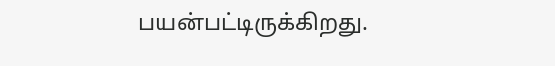பயன்பட்டிருக்கிறது.